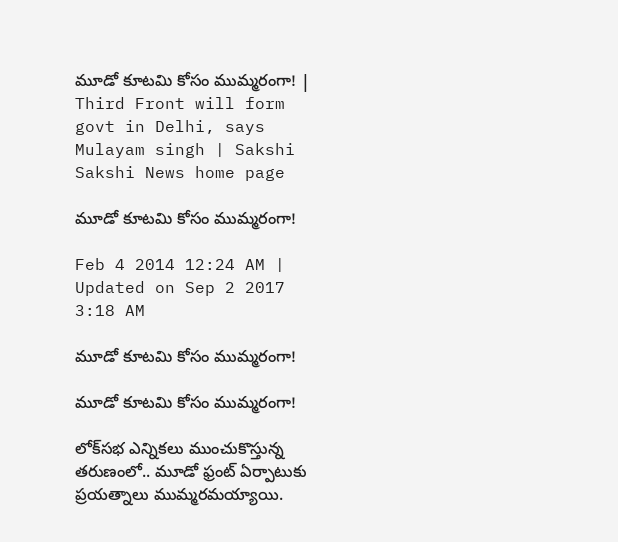మూడో కూటమి కోసం ముమ్మరంగా! | Third Front will form govt in Delhi, says Mulayam singh | Sakshi
Sakshi News home page

మూడో కూటమి కోసం ముమ్మరంగా!

Feb 4 2014 12:24 AM | Updated on Sep 2 2017 3:18 AM

మూడో కూటమి కోసం ముమ్మరంగా!

మూడో కూటమి కోసం ముమ్మరంగా!

లోక్‌సభ ఎన్నికలు ముంచుకొస్తున్న తరుణంలో.. మూడో ఫ్రంట్ ఏర్పాటుకు ప్రయత్నాలు ముమ్మరమయ్యాయి.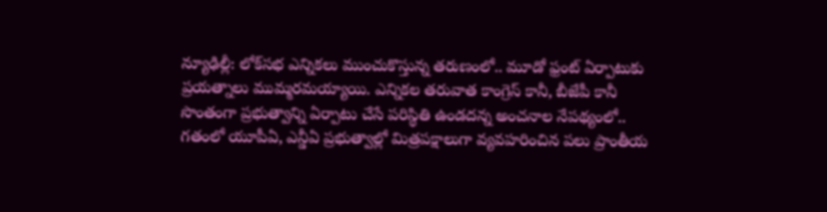న్యూఢిల్లీ: లోక్‌సభ ఎన్నికలు ముంచుకొస్తున్న తరుణంలో.. మూడో ఫ్రంట్ ఏర్పాటుకు ప్రయత్నాలు ముమ్మరమయ్యాయి. ఎన్నికల తరువాత కాంగ్రెస్ కానీ, బీజేపీ కానీ సొంతంగా ప్రభుత్వాన్ని ఏర్పాటు చేసే పరిస్థితి ఉండదన్న అంచనాల నేపథ్యంలో.. గతంలో యూపీఏ, ఎన్డీఏ ప్రభుత్వాల్లో మిత్రపక్షాలుగా వ్యవహరించిన పలు ప్రాంతీయ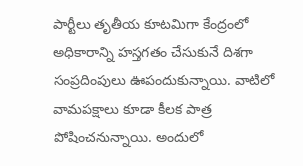పార్టీలు తృతీయ కూటమిగా కేంద్రంలో అధికారాన్ని హస్తగతం చేసుకునే దిశగా సంప్రదింపులు ఊపందుకున్నాయి. వాటిలో వామపక్షాలు కూడా కీలక పాత్ర పోషించనున్నాయి. అందులో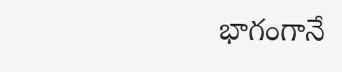భాగంగానే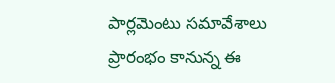పార్లమెంటు సమావేశాలు ప్రారంభం కానున్న ఈ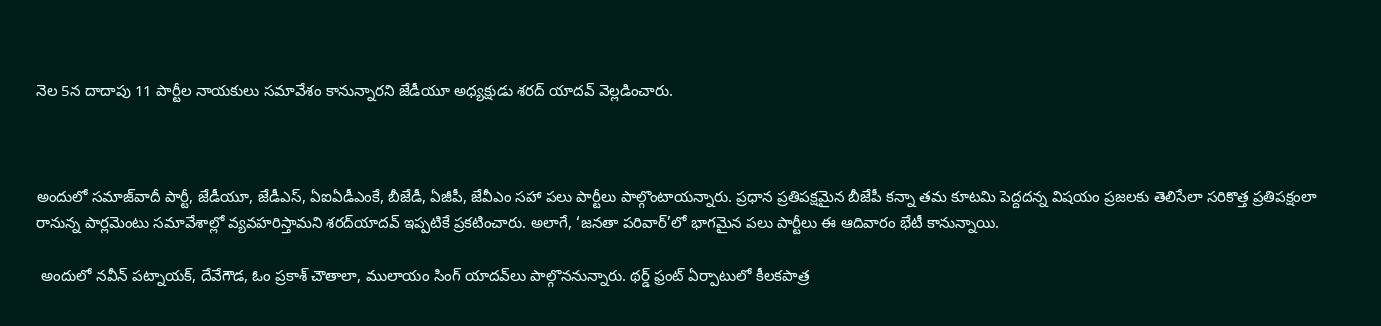నెల 5న దాదాపు 11 పార్టీల నాయకులు సమావేశం కానున్నారని జేడీయూ అధ్యక్షుడు శరద్ యాదవ్ వెల్లడించారు.



అందులో సమాజ్‌వాదీ పార్టీ, జేడీయూ, జేడీఎస్, ఏఐఏడీఎంకే, బీజేడీ, ఏజీపీ, జేవీఎం సహా పలు పార్టీలు పాల్గొంటాయన్నారు. ప్రధాన ప్రతిపక్షమైన బీజేపీ కన్నా తమ కూటమి పెద్దదన్న విషయం ప్రజలకు తెలిసేలా సరికొత్త ప్రతిపక్షంలా రానున్న పార్లమెంటు సమావేశాల్లో వ్యవహరిస్తామని శరద్‌యాదవ్ ఇప్పటికే ప్రకటించారు. అలాగే, ‘జనతా పరివార్’లో భాగమైన పలు పార్టీలు ఈ ఆదివారం భేటీ కానున్నాయి.

 అందులో నవీన్ పట్నాయక్, దేవేగౌడ, ఓం ప్రకాశ్ చౌతాలా, ములాయం సింగ్ యాదవ్‌లు పాల్గొననున్నారు. థర్డ్ ఫ్రంట్ ఏర్పాటులో కీలకపాత్ర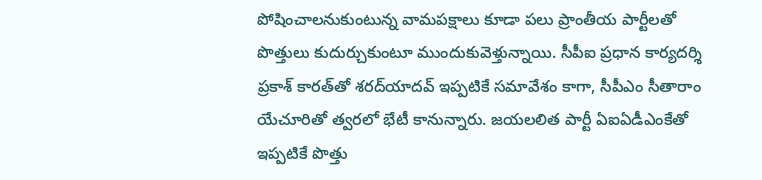పోషించాలనుకుంటున్న వామపక్షాలు కూడా పలు ప్రాంతీయ పార్టీలతో పొత్తులు కుదుర్చుకుంటూ ముందుకువెళ్తున్నాయి. సీపీఐ ప్రధాన కార్యదర్శి ప్రకాశ్ కారత్‌తో శరద్‌యాదవ్ ఇప్పటికే సమావేశం కాగా, సీపీఎం సీతారాం యేచూరితో త్వరలో భేటీ కానున్నారు. జయలలిత పార్టీ ఏఐఏడీఎంకేతో ఇప్పటికే పొత్తు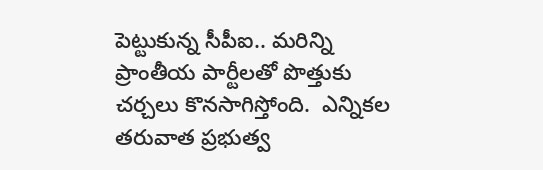పెట్టుకున్న సీపీఐ.. మరిన్ని ప్రాంతీయ పార్టీలతో పొత్తుకు చర్చలు కొనసాగిస్తోంది.  ఎన్నికల తరువాత ప్రభుత్వ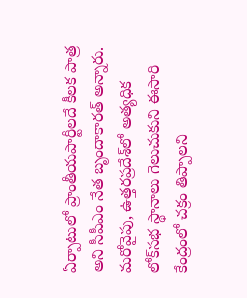ఏర్పాటులో ప్రాంతీయపార్టీలదే కీలక పాత్ర అని సీపీఎం నేత బృందాకారత్ అన్నారు. మరోవైపు, ఉత్తరప్రదేశ్‌లో అత్యధిక లోక్‌సభ స్థానాలు గెలుచుకుని ఈసారి కేంద్రంలో చక్రం తిప్పాలని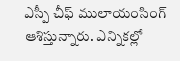ఎస్పీ చీఫ్ ములాయంసింగ్ ఆశిస్తున్నారు. ఎన్నికల్లో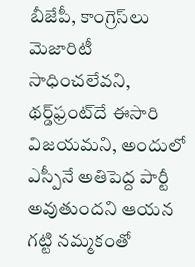బీజేపీ, కాంగ్రెస్‌లు మెజారిటీ సాధించలేవని, థర్డ్‌ఫ్రంట్‌దే ఈసారి విజయమని, అందులో ఎస్పీనే అతిపెద్ద పార్టీ అవుతుందని ఆయన గట్టి నమ్మకంతో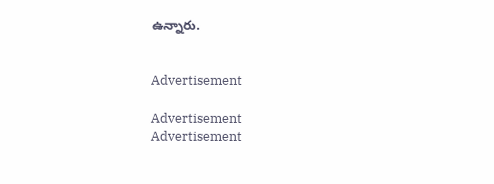ఉన్నారు.


Advertisement

Advertisement
Advertisement